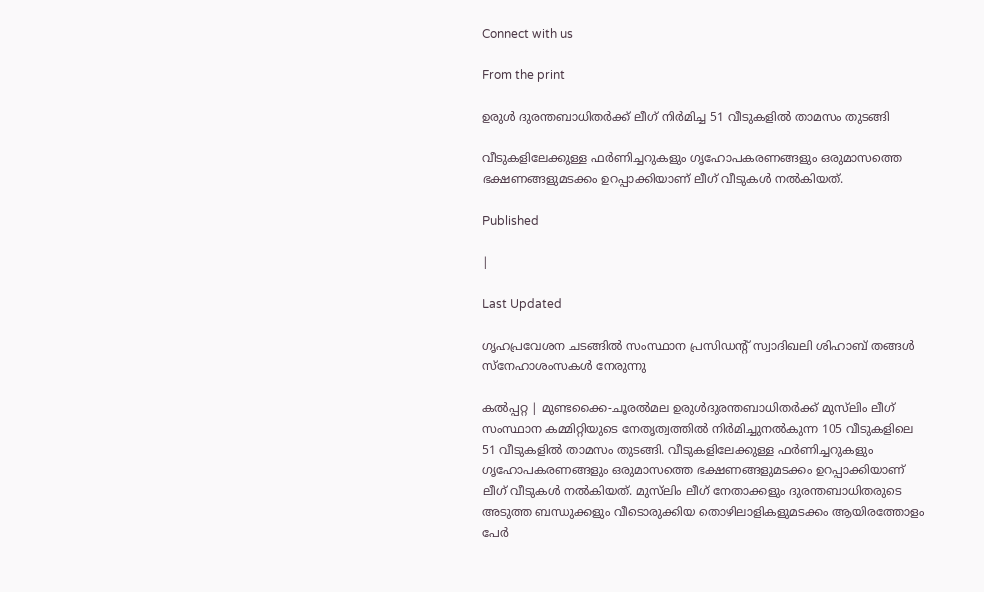Connect with us

From the print

ഉരുള്‍ ദുരന്തബാധിതര്‍ക്ക് ലീഗ് നിര്‍മിച്ച 51 വീടുകളില്‍ താമസം തുടങ്ങി

വീടുകളിലേക്കുള്ള ഫര്‍ണിച്ചറുകളും ഗൃഹോപകരണങ്ങളും ഒരുമാസത്തെ ഭക്ഷണങ്ങളുമടക്കം ഉറപ്പാക്കിയാണ് ലീഗ് വീടുകള്‍ നല്‍കിയത്.

Published

|

Last Updated

ഗൃഹപ്രവേശന ചടങ്ങിൽ സംസ്ഥാന പ്രസിഡന്റ് സ്വാദിഖലി ശിഹാബ് തങ്ങൾ സ്‌നേഹാശംസകൾ നേരുന്നു

കല്‍പ്പറ്റ | മുണ്ടക്കൈ-ചൂരല്‍മല ഉരുള്‍ദുരന്തബാധിതര്‍ക്ക് മുസ്‌ലിം ലീഗ് സംസ്ഥാന കമ്മിറ്റിയുടെ നേതൃത്വത്തില്‍ നിര്‍മിച്ചുനല്‍കുന്ന 105 വീടുകളിലെ 51 വീടുകളില്‍ താമസം തുടങ്ങി. വീടുകളിലേക്കുള്ള ഫര്‍ണിച്ചറുകളും ഗൃഹോപകരണങ്ങളും ഒരുമാസത്തെ ഭക്ഷണങ്ങളുമടക്കം ഉറപ്പാക്കിയാണ് ലീഗ് വീടുകള്‍ നല്‍കിയത്. മുസ്‌ലിം ലീഗ് നേതാക്കളും ദുരന്തബാധിതരുടെ അടുത്ത ബന്ധുക്കളും വീടൊരുക്കിയ തൊഴിലാളികളുമടക്കം ആയിരത്തോളം പേര്‍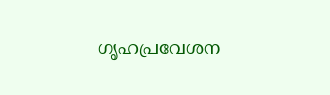ഗൃഹപ്രവേശന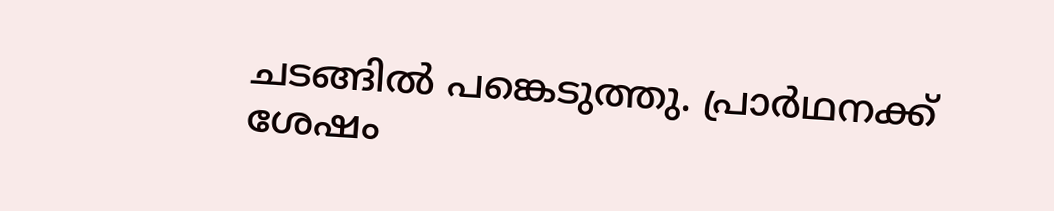ചടങ്ങില്‍ പങ്കെടുത്തു. പ്രാര്‍ഥനക്ക് ശേഷം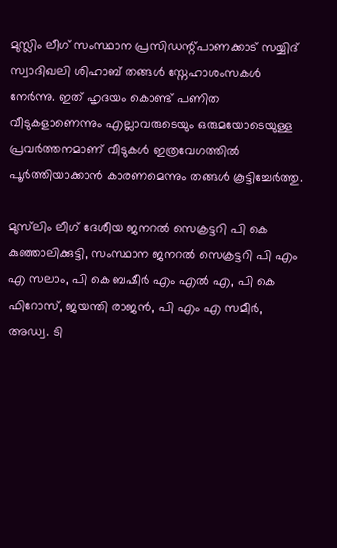മുസ്ലിം ലീഗ് സംസ്ഥാന പ്രസിഡന്റ്പാണക്കാട് സയ്യിദ് സ്വാദിഖലി ശിഹാബ് തങ്ങള്‍ സ്നേഹാശംസകള്‍ നേര്‍ന്നു. ഇത് ഹൃദയം കൊണ്ട് പണിത വീടുകളാണെന്നും എല്ലാവരുടെയും ഒരുമയോടെയുള്ള പ്രവര്‍ത്തനമാണ് വീടുകള്‍ ഇത്രവേഗത്തില്‍ പൂര്‍ത്തിയാക്കാന്‍ കാരണമെന്നും തങ്ങള്‍ കൂട്ടിച്ചേര്‍ത്തു.

മുസ്‌ലിം ലീഗ് ദേശീയ ജനറല്‍ സെക്രട്ടറി പി കെ കുഞ്ഞാലിക്കുട്ടി, സംസ്ഥാന ജനറല്‍ സെക്രട്ടറി പി എം എ സലാം, പി കെ ബഷീര്‍ എം എല്‍ എ, പി കെ ഫിറോസ്, ജയന്തി രാജന്‍, പി എം എ സമീര്‍, അഡ്വ. ടി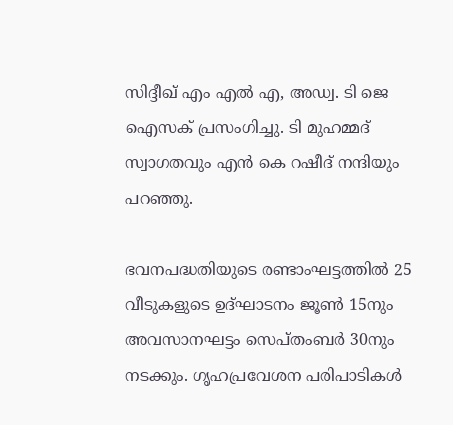സിദ്ദീഖ് എം എല്‍ എ, അഡ്വ. ടി ജെ ഐസക് പ്രസംഗിച്ചു. ടി മുഹമ്മദ് സ്വാഗതവും എന്‍ കെ റഷീദ് നന്ദിയും പറഞ്ഞു.

ഭവനപദ്ധതിയുടെ രണ്ടാംഘട്ടത്തില്‍ 25 വീടുകളുടെ ഉദ്ഘാടനം ജൂണ്‍ 15നും അവസാനഘട്ടം സെപ്തംബര്‍ 30നും നടക്കും. ഗൃഹപ്രവേശന പരിപാടികള്‍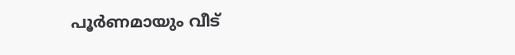പൂര്‍ണമായും വീട്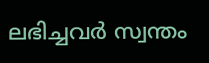ലഭിച്ചവര്‍ സ്വന്തം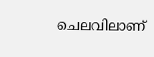ചെലവിലാണ്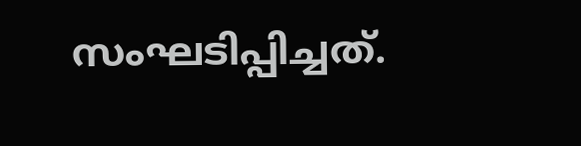സംഘടിപ്പിച്ചത്.